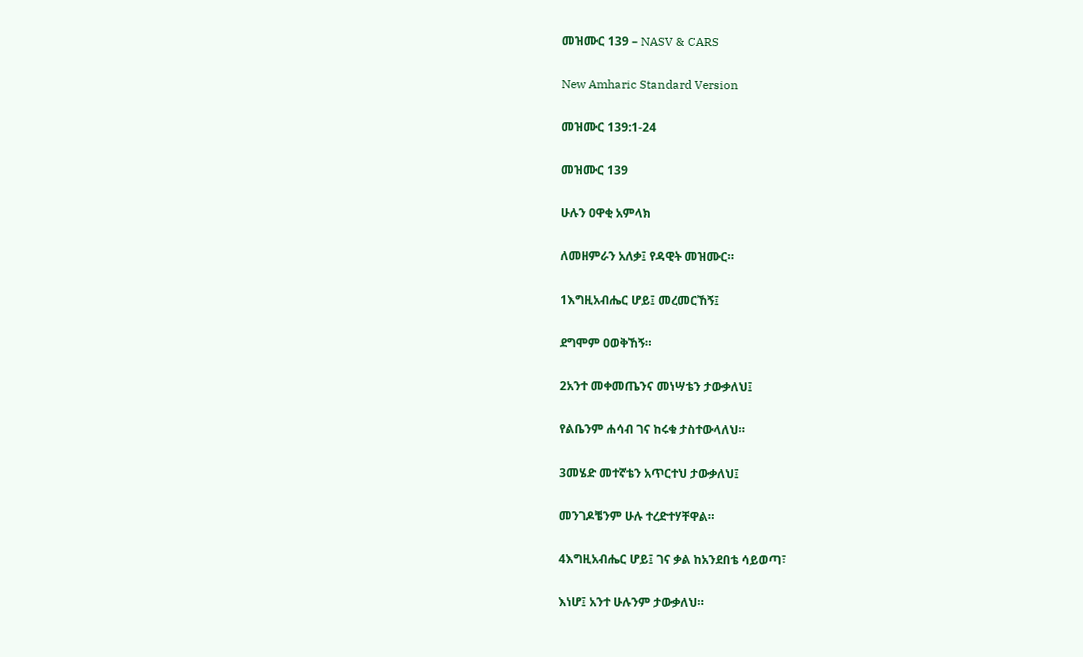መዝሙር 139 – NASV & CARS

New Amharic Standard Version

መዝሙር 139:1-24

መዝሙር 139

ሁሉን ዐዋቂ አምላክ

ለመዘምራን አለቃ፤ የዳዊት መዝሙር።

1እግዚአብሔር ሆይ፤ መረመርኸኝ፤

ደግሞም ዐወቅኸኝ።

2አንተ መቀመጤንና መነሣቴን ታውቃለህ፤

የልቤንም ሐሳብ ገና ከሩቁ ታስተውላለህ።

3መሄድ መተኛቴን አጥርተህ ታውቃለህ፤

መንገዶቼንም ሁሉ ተረድተሃቸዋል።

4እግዚአብሔር ሆይ፤ ገና ቃል ከአንደበቴ ሳይወጣ፣

እነሆ፤ አንተ ሁሉንም ታውቃለህ።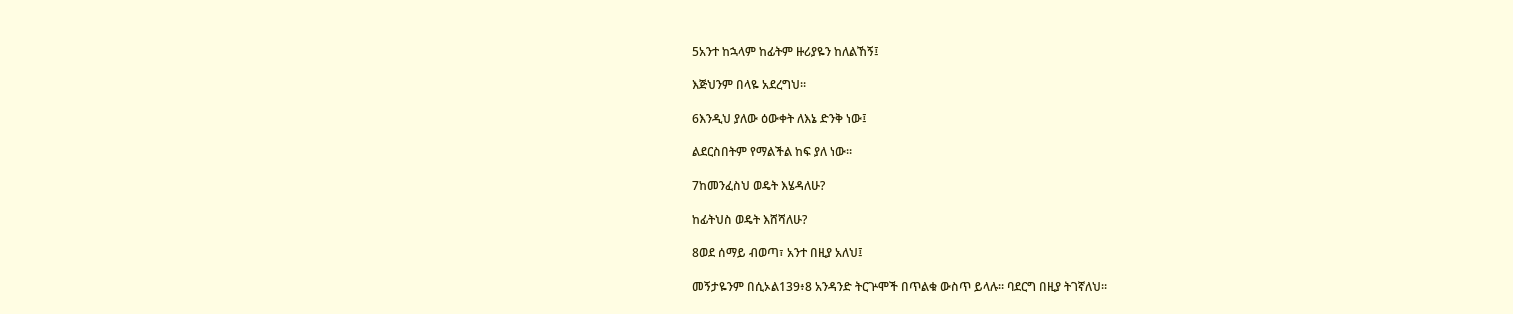5አንተ ከኋላም ከፊትም ዙሪያዬን ከለልኸኝ፤

እጅህንም በላዬ አደረግህ።

6እንዲህ ያለው ዕውቀት ለእኔ ድንቅ ነው፤

ልደርስበትም የማልችል ከፍ ያለ ነው።

7ከመንፈስህ ወዴት እሄዳለሁ?

ከፊትህስ ወዴት እሸሻለሁ?

8ወደ ሰማይ ብወጣ፣ አንተ በዚያ አለህ፤

መኝታዬንም በሲኦል139፥8 አንዳንድ ትርጕሞች በጥልቁ ውስጥ ይላሉ። ባደርግ በዚያ ትገኛለህ።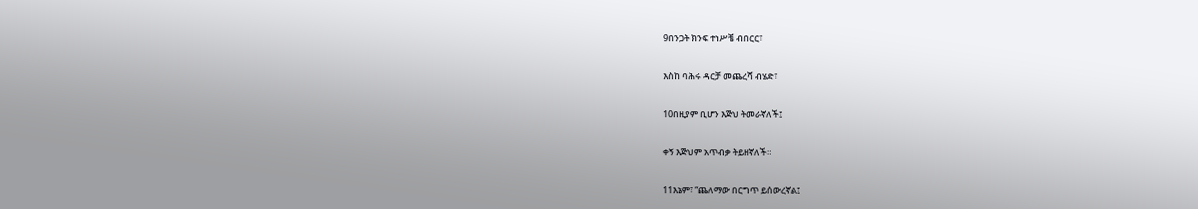9በንጋት ክንፍ ተነሥቼ ብበርር፣

እስከ ባሕሩ ዳርቻ መጨረሻ ብሄድ፣

10በዚያም ቢሆን እጅህ ትመራኛለች፤

ቀኝ እጅህም አጥብቃ ትይዘኛለች።

11እኔም፣ “ጨለማው በርግጥ ይሰውረኛል፤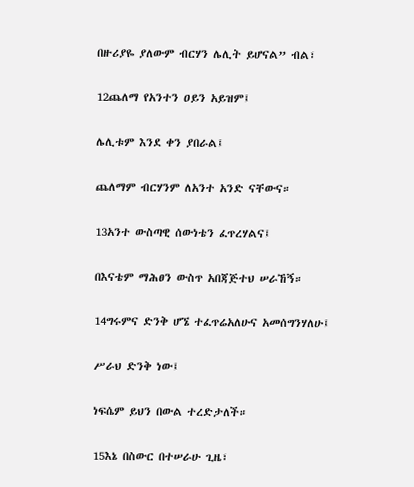በዙሪያዬ ያለውም ብርሃን ሌሊት ይሆናል” ብል፣

12ጨለማ የአንተን ዐይን አይዝም፤

ሌሊቱም እንደ ቀን ያበራል፤

ጨለማም ብርሃንም ለአንተ አንድ ናቸውና።

13አንተ ውስጣዊ ሰውነቴን ፈጥረሃልና፤

በእናቴም ማሕፀን ውስጥ አበጃጅተህ ሠራኸኝ።

14ግሩምና ድንቅ ሆኜ ተፈጥሬአለሁና አመሰግንሃለሁ፤

ሥራህ ድንቅ ነው፤

ነፍሴም ይህን በውል ተረድታለች።

15እኔ በስውር በተሠራሁ ጊዜ፣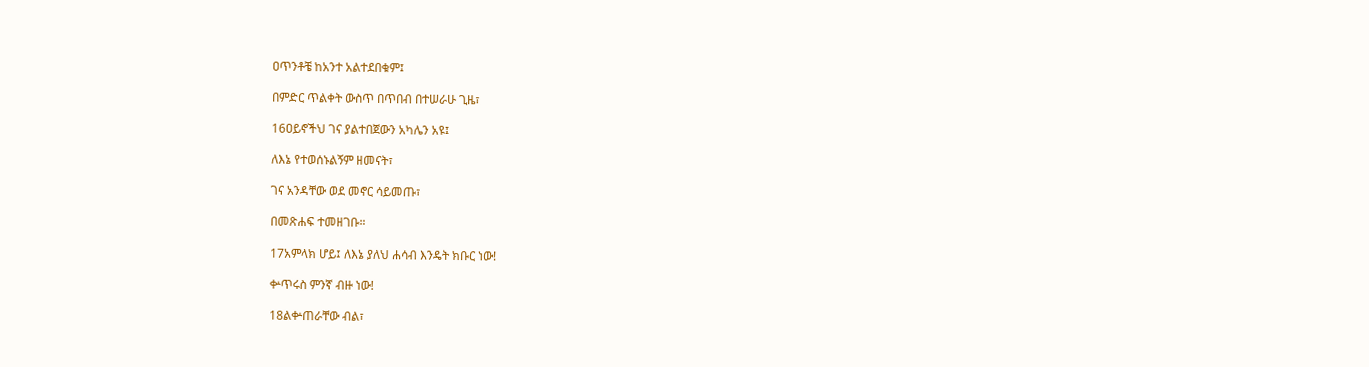ዐጥንቶቼ ከአንተ አልተደበቁም፤

በምድር ጥልቀት ውስጥ በጥበብ በተሠራሁ ጊዜ፣

16ዐይኖችህ ገና ያልተበጀውን አካሌን አዩ፤

ለእኔ የተወሰኑልኝም ዘመናት፣

ገና አንዳቸው ወደ መኖር ሳይመጡ፣

በመጽሐፍ ተመዘገቡ።

17አምላክ ሆይ፤ ለእኔ ያለህ ሐሳብ እንዴት ክቡር ነው!

ቍጥሩስ ምንኛ ብዙ ነው!

18ልቍጠራቸው ብል፣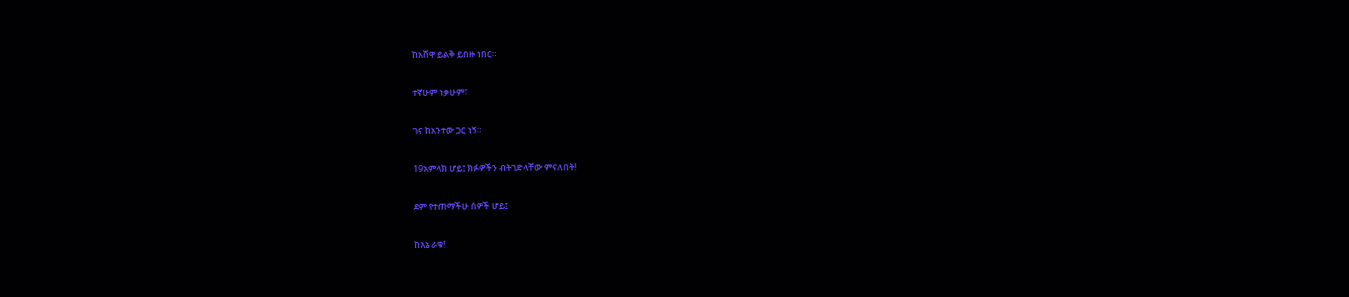ከአሸዋ ይልቅ ይበዙ ነበር።

ተኛሁም ነቃሁም፣

ገና ከአንተው ጋር ነኝ።

19አምላክ ሆይ፤ ክፉዎችን ብትገድላቸው ምናለበት!

ደም የተጠማችሁ ሰዎች ሆይ፤

ከእኔ ራቁ!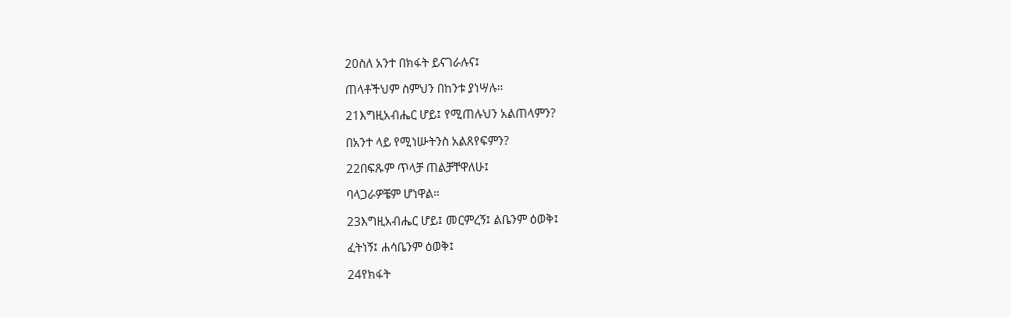20ስለ አንተ በክፋት ይናገራሉና፤

ጠላቶችህም ስምህን በከንቱ ያነሣሉ።

21እግዚአብሔር ሆይ፤ የሚጠሉህን አልጠላምን?

በአንተ ላይ የሚነሡትንስ አልጸየፍምን?

22በፍጹም ጥላቻ ጠልቻቸዋለሁ፤

ባላጋራዎቼም ሆነዋል።

23እግዚአብሔር ሆይ፤ መርምረኝ፤ ልቤንም ዕወቅ፤

ፈትነኝ፤ ሐሳቤንም ዕወቅ፤

24የክፋት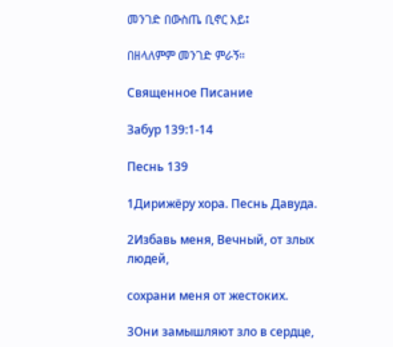መንገድ በውስጤ ቢኖር እይ፤

በዘላለምም መንገድ ምራኝ።

Священное Писание

Забур 139:1-14

Песнь 139

1Дирижёру хора. Песнь Давуда.

2Избавь меня, Вечный, от злых людей,

сохрани меня от жестоких.

3Они замышляют зло в сердце,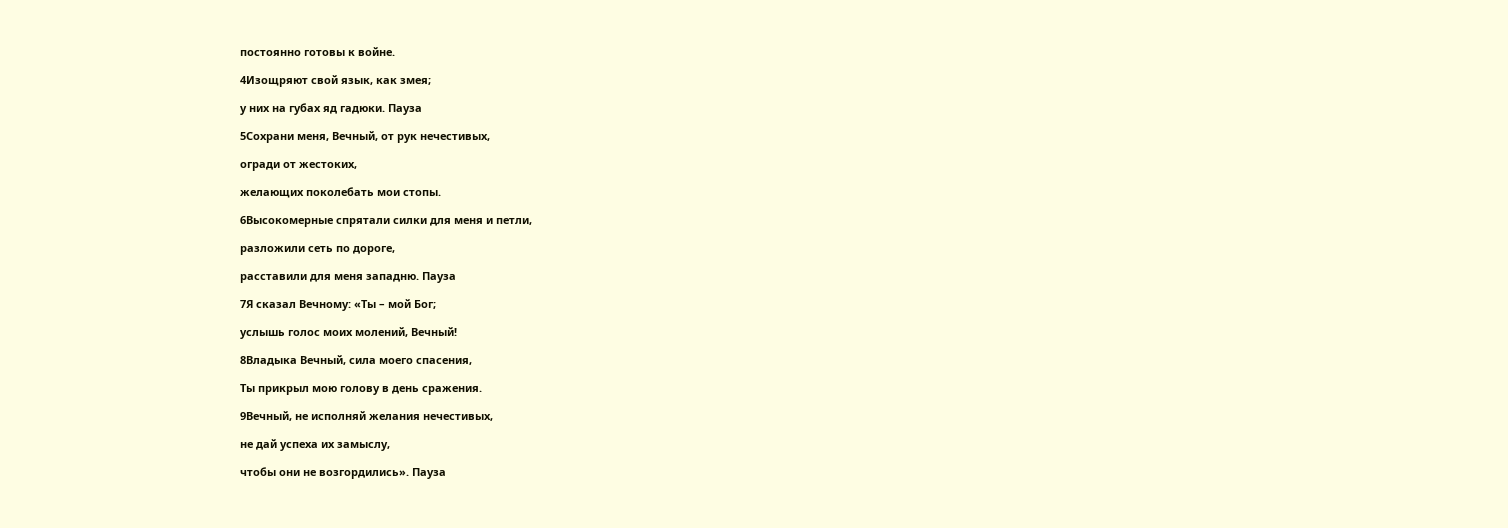постоянно готовы к войне.

4Изощряют свой язык, как змея;

у них на губах яд гадюки. Пауза

5Сохрани меня, Вечный, от рук нечестивых,

огради от жестоких,

желающих поколебать мои стопы.

6Высокомерные спрятали силки для меня и петли,

разложили сеть по дороге,

расставили для меня западню. Пауза

7Я сказал Вечному: «Ты – мой Бог;

услышь голос моих молений, Вечный!

8Владыка Вечный, сила моего спасения,

Ты прикрыл мою голову в день сражения.

9Вечный, не исполняй желания нечестивых,

не дай успеха их замыслу,

чтобы они не возгордились». Пауза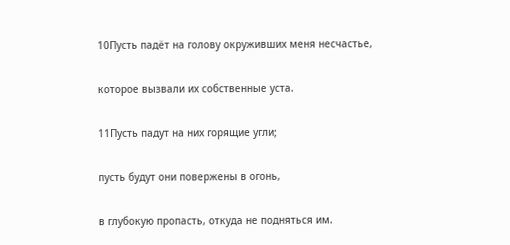10Пусть падёт на голову окруживших меня несчастье,

которое вызвали их собственные уста.

11Пусть падут на них горящие угли;

пусть будут они повержены в огонь,

в глубокую пропасть, откуда не подняться им.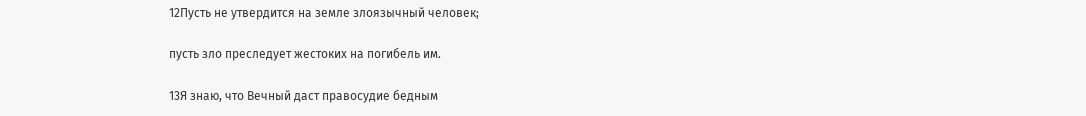12Пусть не утвердится на земле злоязычный человек;

пусть зло преследует жестоких на погибель им.

13Я знаю, что Вечный даст правосудие бедным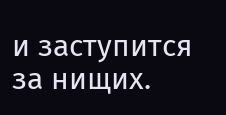и заступится за нищих.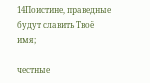14Поистине, праведные будут славить Твоё имя;

честные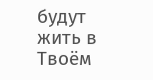будут жить в Твоём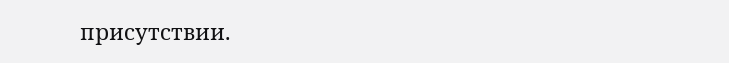присутствии.